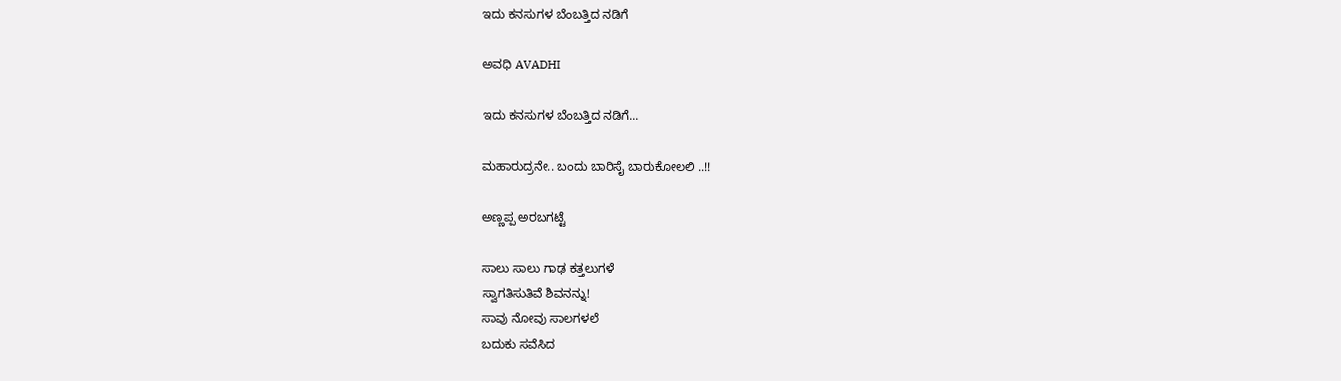ಇದು ಕನಸುಗಳ ಬೆಂಬತ್ತಿದ ನಡಿಗೆ‍

ಅವಧಿ AVADHI

ಇದು ಕನಸುಗಳ ಬೆಂಬತ್ತಿದ ನಡಿಗೆ...

ಮಹಾರುದ್ರನೇ.. ಬಂದು ಬಾರಿಸೈ ಬಾರುಕೋಲಲಿ ..!!

ಅಣ್ಣಪ್ಪ ಅರಬಗಟ್ಟೆ

ಸಾಲು ಸಾಲು ಗಾಢ ಕತ್ತಲುಗಳೆ
ಸ್ವಾಗತಿಸುತಿವೆ ಶಿವನನ್ನು!
ಸಾವು ನೋವು ಸಾಲಗಳಲೆ
ಬದುಕು ಸವೆಸಿದ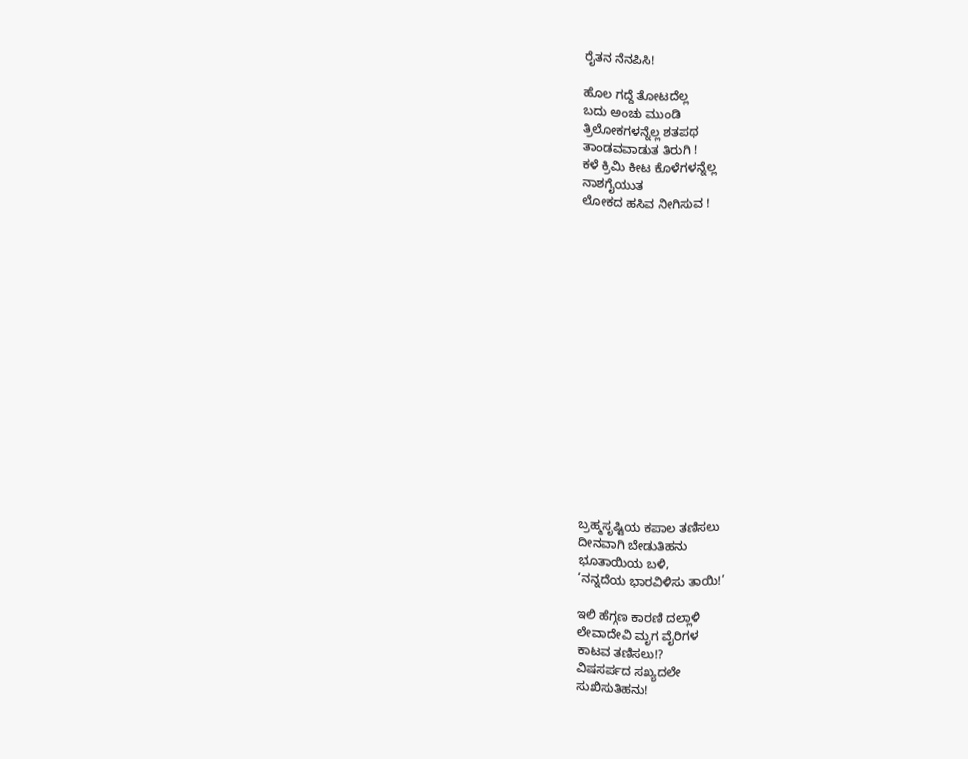ರೈತನ ನೆನಪಿಸಿ!

ಹೊಲ ಗದ್ದೆ ತೋಟದೆಲ್ಲ
ಬದು ಅಂಚು ಮುಂಡಿ
ತ್ರಿಲೋಕಗಳನ್ನೆಲ್ಲ ಶತಪಥ
ತಾಂಡವವಾಡುತ ತಿರುಗಿ !
ಕಳೆ ಕ್ರಿಮಿ ಕೀಟ ಕೊಳೆಗಳನ್ನೆಲ್ಲ
ನಾಶಗೈಯುತ
ಲೋಕದ ಹಸಿವ ನೀಗಿಸುವ !

















ಬ್ರಹ್ಮಸೃಷ್ಟಿಯ ಕಪಾಲ ತಣಿಸಲು
ದೀನವಾಗಿ ಬೇಡುತಿಹನು
ಭೂತಾಯಿಯ ಬಳಿ,
‘ನನ್ನದೆಯ ಭಾರವಿಳಿಸು ತಾಯಿ!’

ಇಲಿ ಹೆಗ್ಗಣ ಕಾರಣಿ ದಲ್ಲಾಳಿ
ಲೇವಾದೇವಿ ಮೃಗ ವೈರಿಗಳ
ಕಾಟವ ತಣಿಸಲು!?
ವಿಷಸರ್ಪದ ಸಖ್ಯದಲೇ
ಸುಖಿಸುತಿಹನು!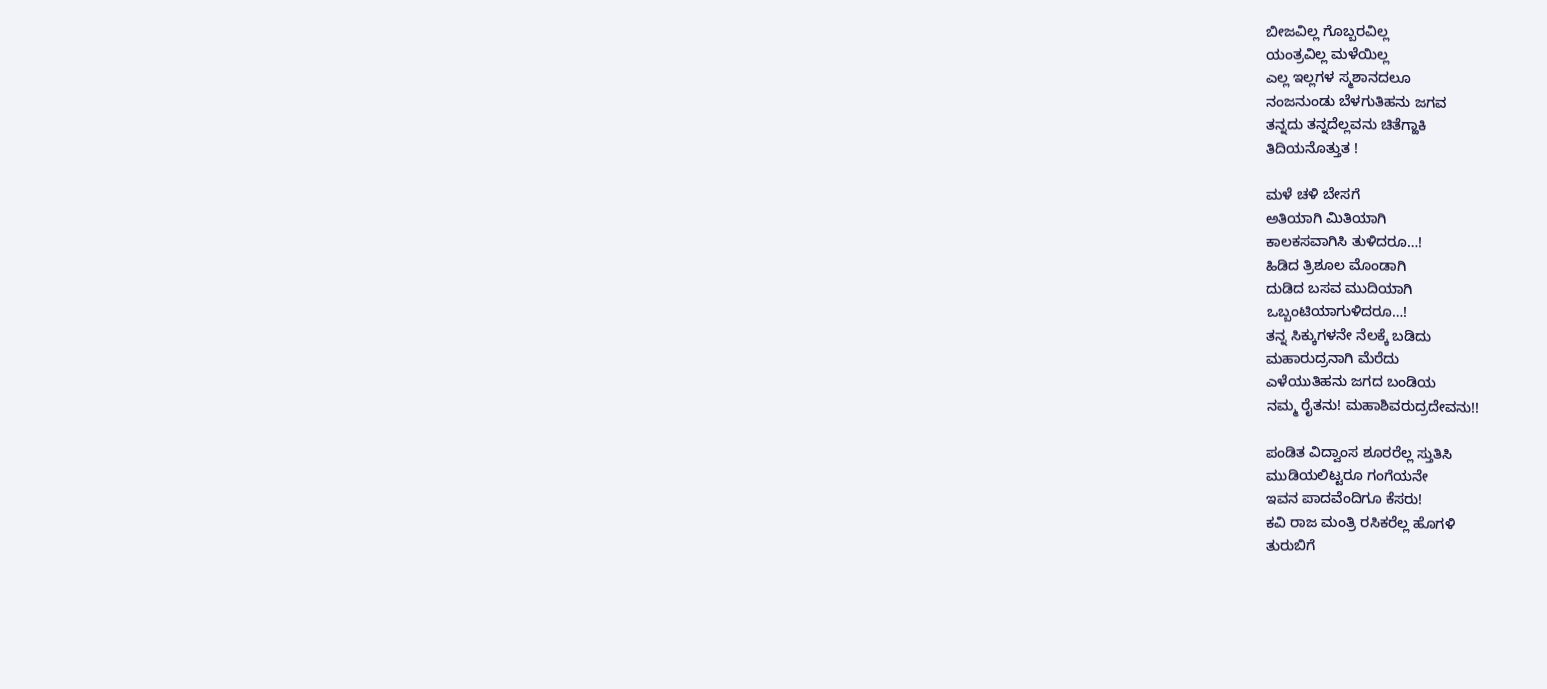ಬೀಜವಿಲ್ಲ ಗೊಬ್ಬರವಿಲ್ಲ
ಯಂತ್ರವಿಲ್ಲ ಮಳೆಯಿಲ್ಲ
ಎಲ್ಲ ಇಲ್ಲಗಳ ಸ್ಮಶಾನದಲೂ
ನಂಜನುಂಡು ಬೆಳಗುತಿಹನು ಜಗವ
ತನ್ನದು ತನ್ನದೆಲ್ಲವನು ಚಿತೆಗ್ಹಾಕಿ
ತಿದಿಯನೊತ್ತುತ !

ಮಳೆ ಚಳಿ ಬೇಸಗೆ
ಅತಿಯಾಗಿ ಮಿತಿಯಾಗಿ
ಕಾಲಕಸವಾಗಿಸಿ ತುಳಿದರೂ…!
ಹಿಡಿದ ತ್ರಿಶೂಲ ಮೊಂಡಾಗಿ
ದುಡಿದ ಬಸವ ಮುದಿಯಾಗಿ
ಒಬ್ಬಂಟಿಯಾಗುಳಿದರೂ…!
ತನ್ನ ಸಿಕ್ಕುಗಳನೇ ನೆಲಕ್ಕೆ ಬಡಿದು
ಮಹಾರುದ್ರನಾಗಿ ಮೆರೆದು
ಎಳೆಯುತಿಹನು ಜಗದ ಬಂಡಿಯ
ನಮ್ಮ ರೈತನು! ಮಹಾಶಿವರುದ್ರದೇವನು!!

ಪಂಡಿತ ವಿದ್ವಾಂಸ ಶೂರರೆಲ್ಲ ಸ್ತುತಿಸಿ
ಮುಡಿಯಲಿಟ್ಟರೂ ಗಂಗೆಯನೇ
ಇವನ ಪಾದವೆಂದಿಗೂ ಕೆಸರು!
ಕವಿ ರಾಜ ಮಂತ್ರಿ ರಸಿಕರೆಲ್ಲ ಹೊಗಳಿ
ತುರುಬಿಗೆ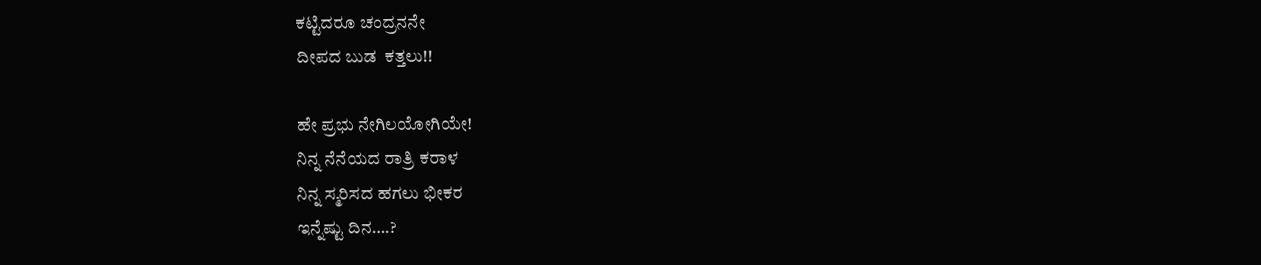ಕಟ್ಟಿದರೂ ಚಂದ್ರನನೇ
ದೀಪದ ಬುಡ  ಕತ್ತಲು!!

ಹೇ ಪ್ರಭು ನೇಗಿಲಯೋಗಿಯೇ!
ನಿನ್ನ ನೆನೆಯದ ರಾತ್ರಿ ಕರಾಳ
ನಿನ್ನ ಸ್ಮರಿಸದ ಹಗಲು ಭೀಕರ
ಇನ್ನೆಷ್ಟು ದಿನ….?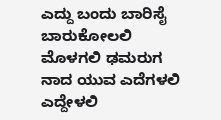ಎದ್ದು ಬಂದು ಬಾರಿಸೈ ಬಾರುಕೋಲಲಿ
ಮೊಳಗಲಿ ಢಮರುಗ ನಾದ ಯುವ ಎದೆಗಳಲಿ
ಎದ್ದೇಳಲಿ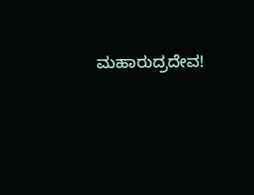ಮಹಾರುದ್ರದೇವ!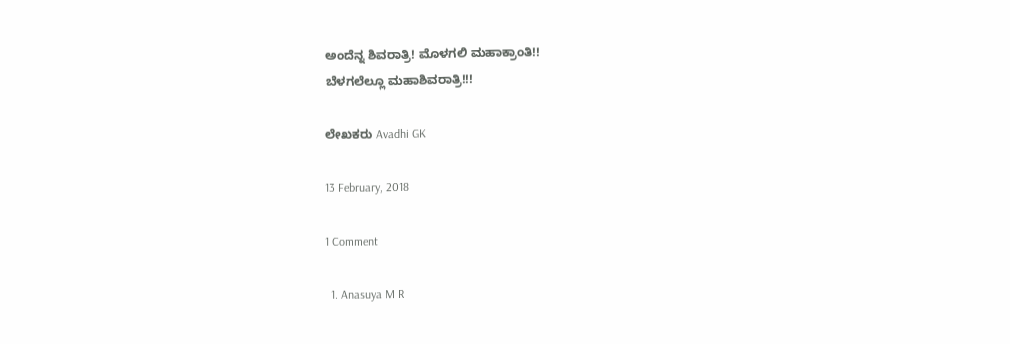ಅಂದೆನ್ನ ಶಿವರಾತ್ರಿ! ಮೊಳಗಲಿ ಮಹಾಕ್ರಾಂತಿ!!
ಬೆಳಗಲೆಲ್ಲೂ ಮಹಾಶಿವರಾತ್ರಿ!!!

ಲೇಖಕರು Avadhi GK

13 February, 2018

1 Comment

  1. Anasuya M R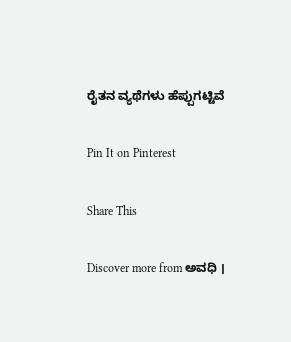ರೈತನ ವ್ಯಥೆಗಳು ಹೆಪ್ಪುಗಟ್ಟಿವೆ

Pin It on Pinterest

Share This

Discover more from ಅವಧಿ ।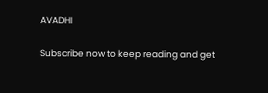AVADHI

Subscribe now to keep reading and get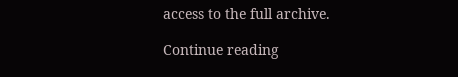access to the full archive.

Continue reading